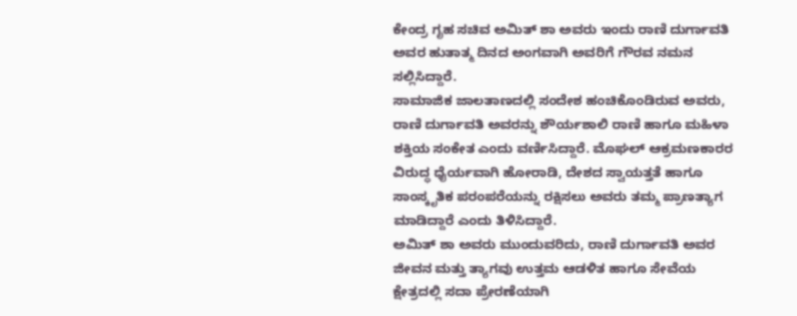ಕೇಂದ್ರ ಗೃಹ ಸಚಿವ ಅಮಿತ್ ಶಾ ಅವರು ಇಂದು ರಾಣಿ ದುರ್ಗಾವತಿ ಅವರ ಹುತಾತ್ಮ ದಿನದ ಅಂಗವಾಗಿ ಅವರಿಗೆ ಗೌರವ ನಮನ ಸಲ್ಲಿಸಿದ್ದಾರೆ.
ಸಾಮಾಜಿಕ ಜಾಲತಾಣದಲ್ಲಿ ಸಂದೇಶ ಹಂಚಿಕೊಂಡಿರುವ ಅವರು, ರಾಣಿ ದುರ್ಗಾವತಿ ಅವರನ್ನು ಶೌರ್ಯಶಾಲಿ ರಾಣಿ ಹಾಗೂ ಮಹಿಳಾ ಶಕ್ತಿಯ ಸಂಕೇತ ಎಂದು ವರ್ಣಿಸಿದ್ದಾರೆ. ಮೊಘಲ್ ಆಕ್ರಮಣಕಾರರ ವಿರುದ್ಧ ಧೈರ್ಯವಾಗಿ ಹೋರಾಡಿ, ದೇಶದ ಸ್ವಾಯತ್ತತೆ ಹಾಗೂ ಸಾಂಸ್ಕೃತಿಕ ಪರಂಪರೆಯನ್ನು ರಕ್ಷಿಸಲು ಅವರು ತಮ್ಮ ಪ್ರಾಣತ್ಯಾಗ ಮಾಡಿದ್ದಾರೆ ಎಂದು ತಿಳಿಸಿದ್ದಾರೆ.
ಅಮಿತ್ ಶಾ ಅವರು ಮುಂದುವರಿದು, ರಾಣಿ ದುರ್ಗಾವತಿ ಅವರ ಜೀವನ ಮತ್ತು ತ್ಯಾಗವು ಉತ್ತಮ ಆಡಳಿತ ಹಾಗೂ ಸೇವೆಯ ಕ್ಷೇತ್ರದಲ್ಲಿ ಸದಾ ಪ್ರೇರಣೆಯಾಗಿ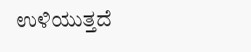ಉಳಿಯುತ್ತದೆ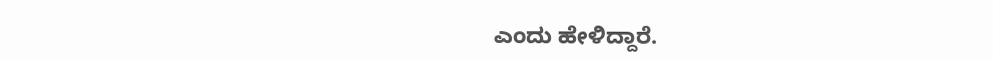ಎಂದು ಹೇಳಿದ್ದಾರೆ.